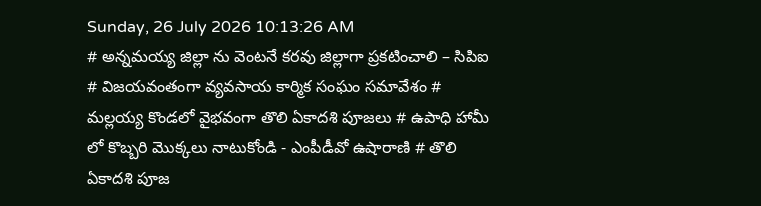Sunday, 26 July 2026 10:13:26 AM
# అన్నమయ్య జిల్లా ను వెంటనే కరవు జిల్లాగా ప్రకటించాలి – సిపిఐ # విజయవంతంగా వ్యవసాయ కార్మిక సంఘం సమావేశం # మల్లయ్య కొండలో వైభవంగా తొలి ఏకాదశి పూజలు # ఉపాధి హామీ లో కొబ్బరి మొక్కలు నాటుకోండి - ఎంపీడీవో ఉషారాణి # తొలి ఏకాదశి పూజ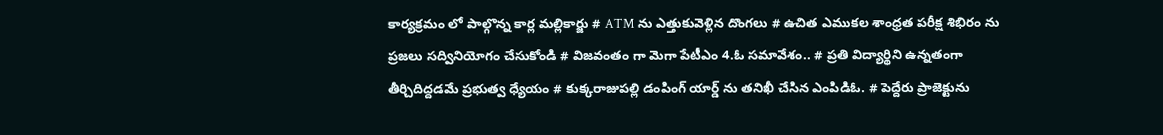కార్యక్రమం లో పాల్గొన్న కార్ల మల్లికార్జు # ATM ను ఎత్తుకువెళ్లిన దొంగలు # ఉచిత ఎముకల శాంధ్రత పరీక్ష శిభిరం ను ప్రజలు సద్వినియోగం చేసుకోండి # విజవంతం గా మెగా పేటీఎం 4.ఓ సమావేశం.. # ప్రతి విద్యార్థిని ఉన్నతంగా తీర్చిదిద్దడమే ప్రభుత్వ ధ్యేయం # కుక్కరాజుపల్లి డంపింగ్ యార్డ్ ను తనిఖీ చేసిన ఎంపిడిఓ. # పెద్దేరు ప్రాజెక్టును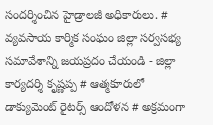సందర్శించిన హైడ్రాలజీ అధికారులు. # వ్యవసాయ కార్మిక సంఘం జిల్లా సర్వసభ్య సమావేశాన్ని జయప్రదం చేయండి - జిల్లా కార్యదర్శి కృష్ణప్ప # ఆత్మకూరులో డాక్యుమెంట్ రైటర్స్ ఆందోళన # అక్రమంగా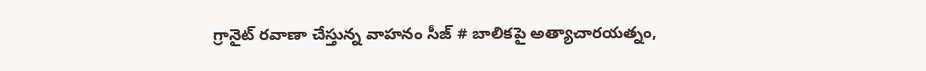గ్రానైట్ రవాణా చేస్తున్న వాహనం సీజ్ # బాలికపై అత్యాచారయత్నం,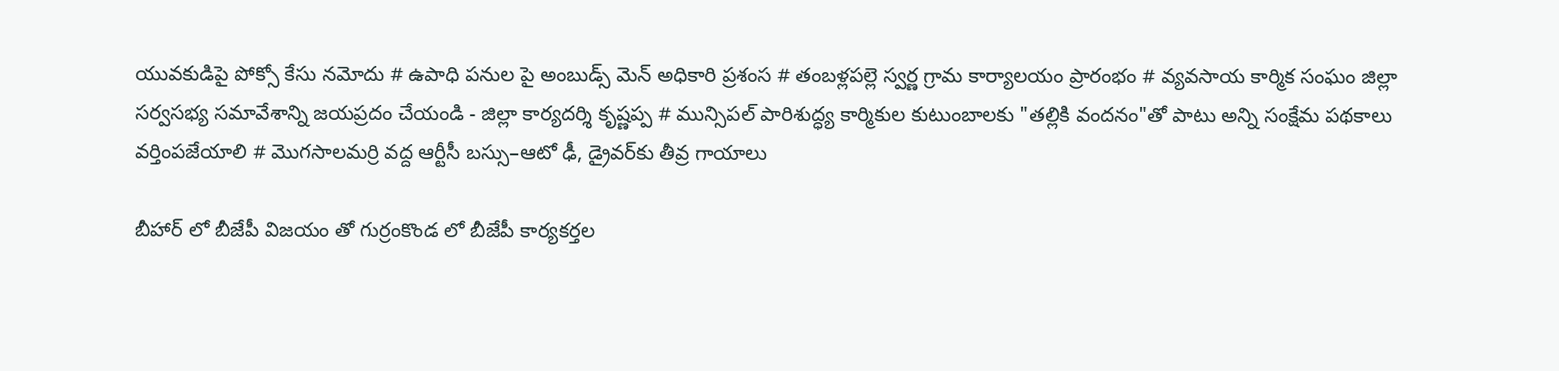యువకుడిపై పోక్సో కేసు నమోదు # ఉపాధి పనుల పై అంబుడ్స్ మెన్ అధికారి ప్రశంస # తంబళ్లపల్లె స్వర్ణ గ్రామ కార్యాలయం ప్రారంభం # వ్యవసాయ కార్మిక సంఘం జిల్లా సర్వసభ్య సమావేశాన్ని జయప్రదం చేయండి - జిల్లా కార్యదర్శి కృష్ణప్ప # మున్సిపల్ పారిశుద్ధ్య కార్మికుల కుటుంబాలకు "తల్లికి వందనం"తో పాటు అన్ని సంక్షేమ పథకాలు వర్తింపజేయాలి # మొగసాలమర్రి వద్ద ఆర్టీసీ బస్సు–ఆటో ఢీ, డ్రైవర్‌కు తీవ్ర గాయాలు

బీహార్ లో బీజేపీ విజయం తో గుర్రంకొండ లో బీజేపీ కార్యకర్తల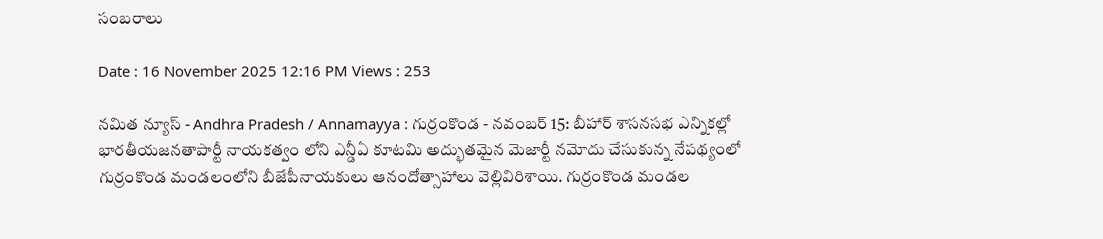సంబరాలు

Date : 16 November 2025 12:16 PM Views : 253

నమిత న్యూస్ - Andhra Pradesh / Annamayya : గుర్రంకొండ - నవంబర్ 15: బీహార్ శాసనసభ ఎన్నికల్లో భారతీయజనతాపార్టీ నాయకత్వం లోని ఎన్డీఏ కూటమి అద్భుతమైన మెజార్టీ నమోదు చేసుకున్న నేపథ్యంలో గుర్రంకొండ మండలంలోని బీజేపీనాయకులు ఆనందోత్సాహాలు వెల్లివిరిశాయి. గుర్రంకొండ మండల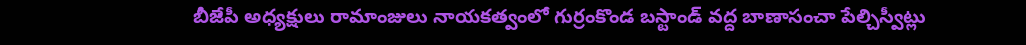బీజేపీ అధ్యక్షులు రామాంజులు నాయకత్వంలో గుర్రంకొండ బస్టాండ్ వద్ద బాణాసంచా పేల్చిస్వీట్లు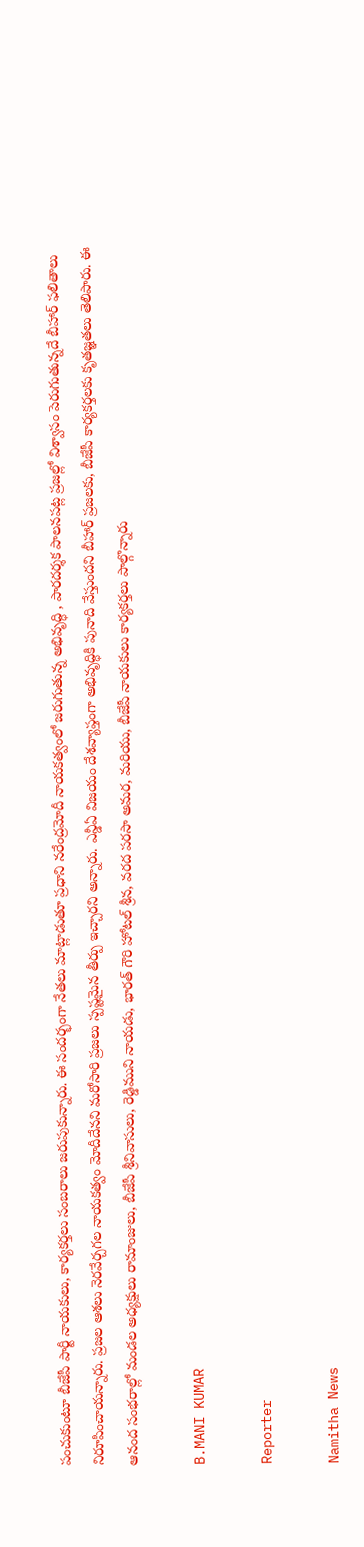పంచుకుంటూ బీజేపీ పార్టీ నాయకులు, కార్యకర్తలు సంబరాలు జరుపుకున్నారు. ఈ సందర్భంగా నేతలు మాట్లాడుతూ ప్రధాని నరేంద్రమోదీ నాయకత్వంలో జరుగుతున్న అభివృద్ధి , పారదర్శక పాలనపట్ల ప్రజల్లో విశ్వాసం పెరుగుతున్నదే బీహార్ ఫలితాలు నిరూపించాయన్నారు. ప్రజల ఆశలు నెరవేర్చగల నాయకత్వం మోదీదేనని మరోసారి ప్రజలు స్పష్టమైన తీర్పు ఇచ్చారని అన్నారు. ఎన్డీఏ విజయం దేశవ్యాప్తంగా అభివృద్ధికి పునాది వేస్తుందని బీహార్ ప్రజలకు, బీజేపీ కార్యకర్తలకు కృతజ్ఞతలు తెలిపారు. ఈ ఆనంద సంభరాల్లో మండల అధ్యక్షులు రామాంజులు, బీజేపీ శ్రీనివాసులు, రెడ్డిముని నాయడు, భారత్ గౌరి హోటల్ శ్రీన, వరద పరసా అమర, మరియు, బీజేపీ నాయకులు కార్యకర్తలు పాల్గొన్నారు

B.MANI KUMAR

Reporter

Namitha News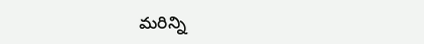మరిన్ని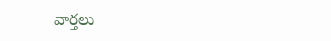వార్తలు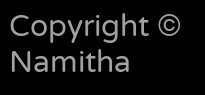Copyright © Namitha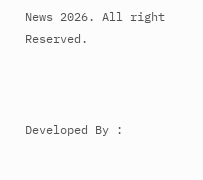News 2026. All right Reserved.



Developed By :